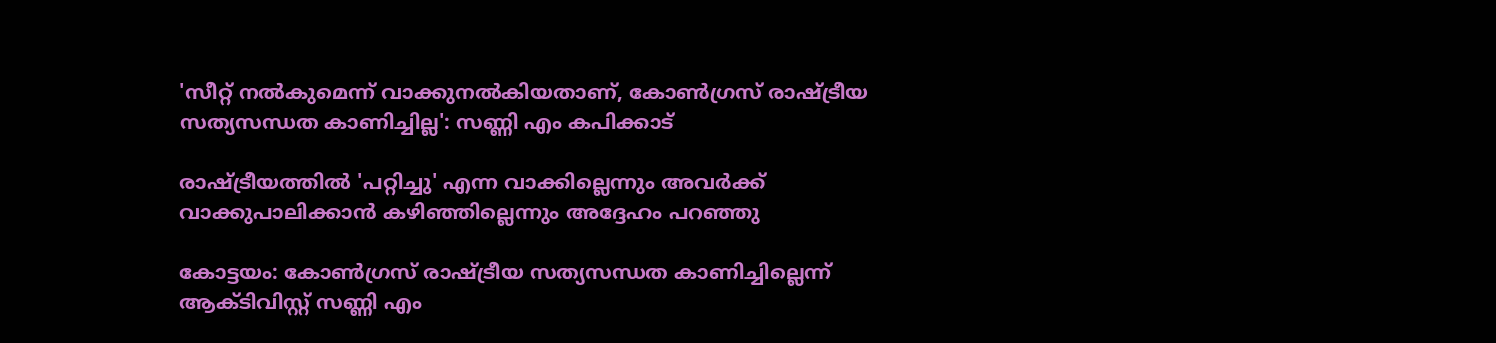'സീറ്റ് നല്‍കുമെന്ന് വാക്കുനല്‍കിയതാണ്, കോണ്‍ഗ്രസ് രാഷ്ട്രീയ സത്യസന്ധത കാണിച്ചില്ല': സണ്ണി എം കപിക്കാട്

രാഷ്ട്രീയത്തിൽ 'പറ്റിച്ചു' എന്ന വാക്കില്ലെന്നും അവർക്ക് വാക്കുപാലിക്കാൻ കഴിഞ്ഞില്ലെന്നും അദ്ദേഹം പറഞ്ഞു

കോട്ടയം: കോണ്‍ഗ്രസ് രാഷ്ട്രീയ സത്യസന്ധത കാണിച്ചില്ലെന്ന് ആക്ടിവിസ്റ്റ് സണ്ണി എം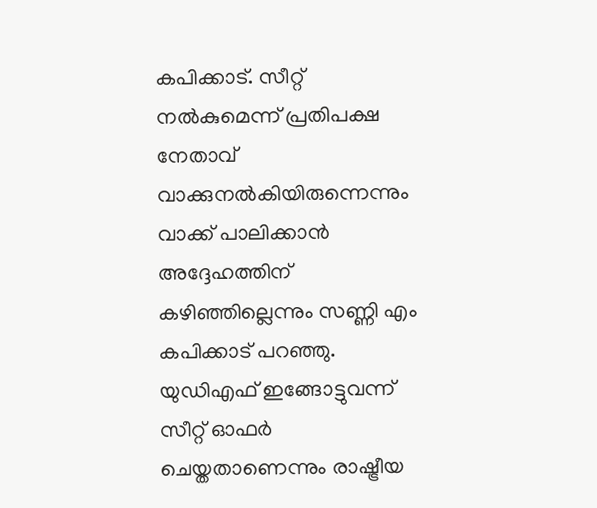കപിക്കാട്. സീറ്റ് നല്‍കുമെന്ന് പ്രതിപക്ഷ നേതാവ് വാക്കുനല്‍കിയിരുന്നെന്നും വാക്ക് പാലിക്കാന്‍ അദ്ദേഹത്തിന് കഴിഞ്ഞില്ലെന്നും സണ്ണി എം കപിക്കാട് പറഞ്ഞു. യുഡിഎഫ് ഇങ്ങോട്ടുവന്ന് സീറ്റ് ഓഫര്‍ ചെയ്തതാണെന്നും രാഷ്ട്രീയ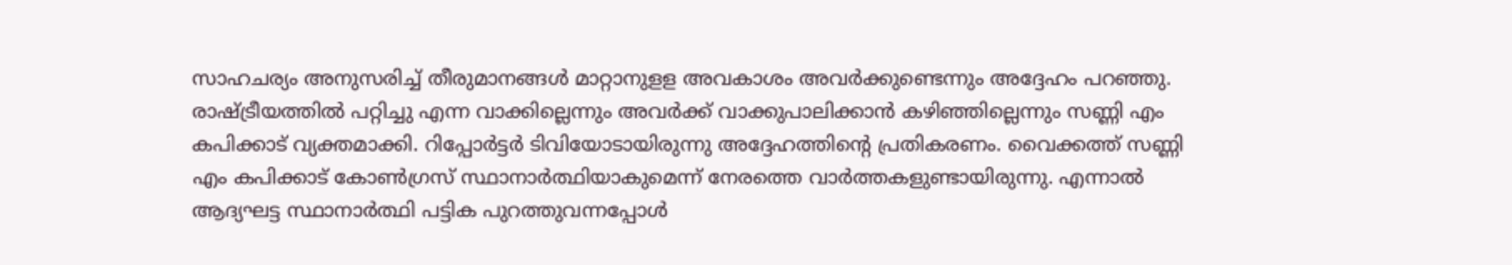സാഹചര്യം അനുസരിച്ച് തീരുമാനങ്ങൾ മാറ്റാനുളള അവകാശം അവർക്കുണ്ടെന്നും അദ്ദേഹം പറഞ്ഞു. രാഷ്ട്രീയത്തിൽ പറ്റിച്ചു എന്ന വാക്കില്ലെന്നും അവർക്ക് വാക്കുപാലിക്കാൻ കഴിഞ്ഞില്ലെന്നും സണ്ണി എം കപിക്കാട് വ്യക്തമാക്കി. റിപ്പോർട്ടർ ടിവിയോടായിരുന്നു അദ്ദേഹത്തിന്റെ പ്രതികരണം. വൈക്കത്ത് സണ്ണി എം കപിക്കാട് കോൺഗ്രസ് സ്ഥാനാർത്ഥിയാകുമെന്ന് നേരത്തെ വാർത്തകളുണ്ടായിരുന്നു. എന്നാൽ ആദ്യഘട്ട സ്ഥാനാർത്ഥി പട്ടിക പുറത്തുവന്നപ്പോൾ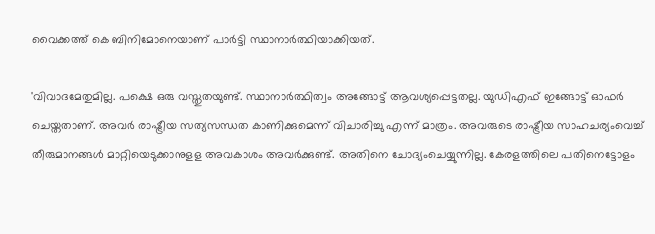വൈക്കത്ത് കെ ബിനിമോനെയാണ് പാർട്ടി സ്ഥാനാര്‍ത്ഥിയാക്കിയത്.

'വിവാദമേതുമില്ല. പക്ഷെ ഒരു വസ്തുതയുണ്ട്. സ്ഥാനാര്‍ത്ഥിത്വം അങ്ങോട്ട് ആവശ്യപ്പെട്ടതല്ല. യുഡിഎഫ് ഇങ്ങോട്ട് ഓഫര്‍ ചെയ്തതാണ്. അവര്‍ രാഷ്ട്രീയ സത്യസന്ധത കാണിക്കുമെന്ന് വിചാരിച്ചു എന്ന് മാത്രം. അവരുടെ രാഷ്ട്രീയ സാഹചര്യംവെച്ച് തീരുമാനങ്ങള്‍ മാറ്റിയെടുക്കാനുളള അവകാശം അവര്‍ക്കുണ്ട്. അതിനെ ചോദ്യംചെയ്യുന്നില്ല. കേരളത്തിലെ പതിനെട്ടോളം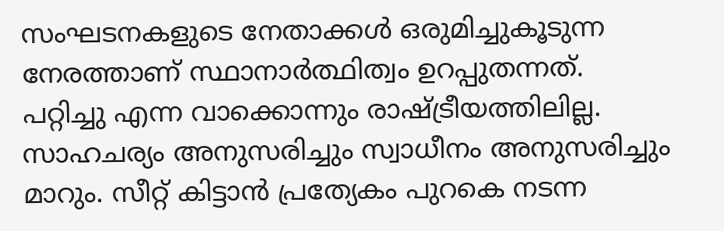സംഘടനകളുടെ നേതാക്കള്‍ ഒരുമിച്ചുകൂടുന്ന നേരത്താണ് സ്ഥാനാര്‍ത്ഥിത്വം ഉറപ്പുതന്നത്. പറ്റിച്ചു എന്ന വാക്കൊന്നും രാഷ്ട്രീയത്തിലില്ല. സാഹചര്യം അനുസരിച്ചും സ്വാധീനം അനുസരിച്ചും മാറും. സീറ്റ് കിട്ടാന്‍ പ്രത്യേകം പുറകെ നടന്ന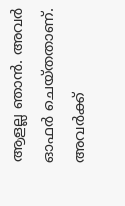ആളല്ല ഞാന്‍. അവര്‍ ഓഫര്‍ ചെയ്തതാണ്. അവര്‍ക്ക്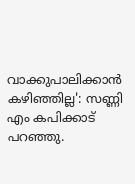വാക്കുപാലിക്കാന്‍ കഴിഞ്ഞില്ല': സണ്ണി എം കപിക്കാട് പറഞ്ഞു.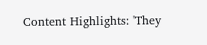Content Highlights: 'They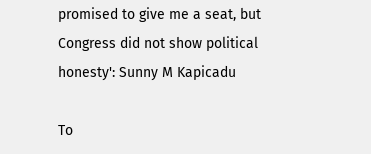promised to give me a seat, but Congress did not show political honesty': Sunny M Kapicadu

To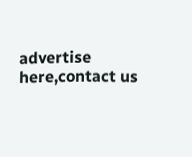advertise here,contact us